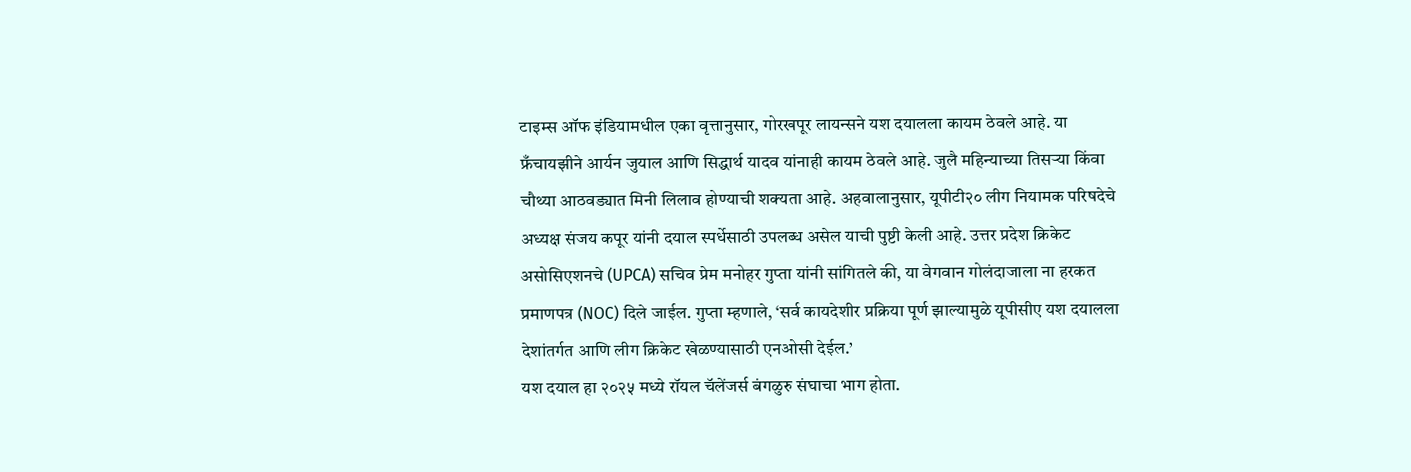टाइम्स ऑफ इंडियामधील एका वृत्तानुसार, गोरखपूर लायन्सने यश दयालला कायम ठेवले आहे. या फ्रँचायझीने आर्यन जुयाल आणि सिद्धार्थ यादव यांनाही कायम ठेवले आहे. जुलै महिन्याच्या तिसऱ्या किंवा चौथ्या आठवड्यात मिनी लिलाव होण्याची शक्यता आहे. अहवालानुसार, यूपीटी२० लीग नियामक परिषदेचे अध्यक्ष संजय कपूर यांनी दयाल स्पर्धेसाठी उपलब्ध असेल याची पुष्टी केली आहे. उत्तर प्रदेश क्रिकेट असोसिएशनचे (UPCA) सचिव प्रेम मनोहर गुप्ता यांनी सांगितले की, या वेगवान गोलंदाजाला ना हरकत प्रमाणपत्र (NOC) दिले जाईल. गुप्ता म्हणाले, ‘सर्व कायदेशीर प्रक्रिया पूर्ण झाल्यामुळे यूपीसीए यश दयालला देशांतर्गत आणि लीग क्रिकेट खेळण्यासाठी एनओसी देईल.’
यश दयाल हा २०२५ मध्ये रॉयल चॅलेंजर्स बंगळुरु संघाचा भाग होता.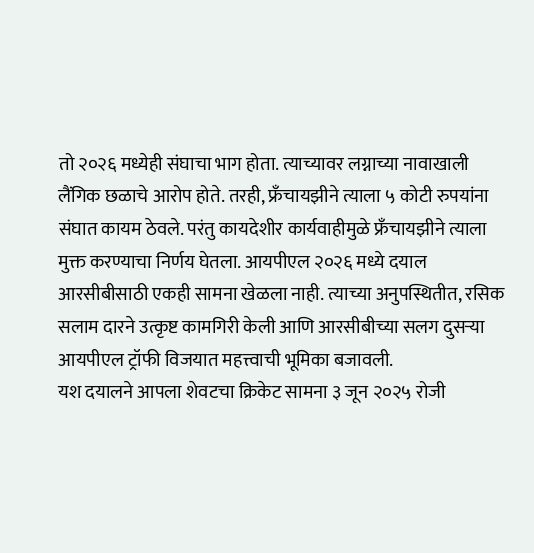तो २०२६ मध्येही संघाचा भाग होता. त्याच्यावर लग्नाच्या नावाखाली लैंगिक छळाचे आरोप होते. तरही, फ्रँचायझीने त्याला ५ कोटी रुपयांना संघात कायम ठेवले. परंतु कायदेशीर कार्यवाहीमुळे फ्रँचायझीने त्याला मुक्त करण्याचा निर्णय घेतला. आयपीएल २०२६ मध्ये दयाल आरसीबीसाठी एकही सामना खेळला नाही. त्याच्या अनुपस्थितीत, रसिक सलाम दारने उत्कृष्ट कामगिरी केली आणि आरसीबीच्या सलग दुसऱ्या आयपीएल ट्रॉफी विजयात महत्त्वाची भूमिका बजावली.
यश दयालने आपला शेवटचा क्रिकेट सामना ३ जून २०२५ रोजी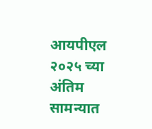आयपीएल २०२५ च्या अंतिम सामन्यात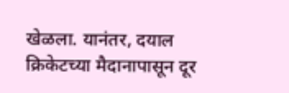खेळला. यानंतर, दयाल क्रिकेटच्या मैदानापासून दूर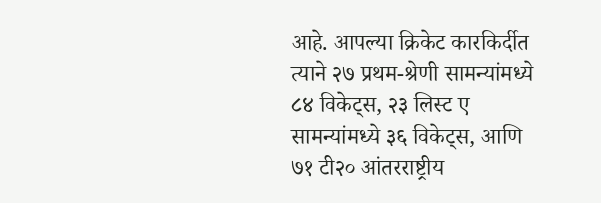आहे. आपल्या क्रिकेट कारकिर्दीत त्याने २७ प्रथम-श्रेणी सामन्यांमध्ये ८४ विकेट्स, २३ लिस्ट ए सामन्यांमध्ये ३६ विकेट्स, आणि ७१ टी२० आंतरराष्ट्रीय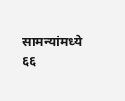सामन्यांमध्ये ६६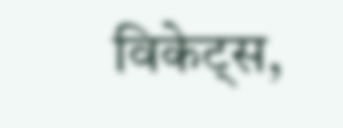विकेट्स,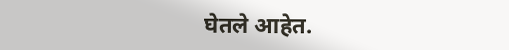घेतले आहेत.